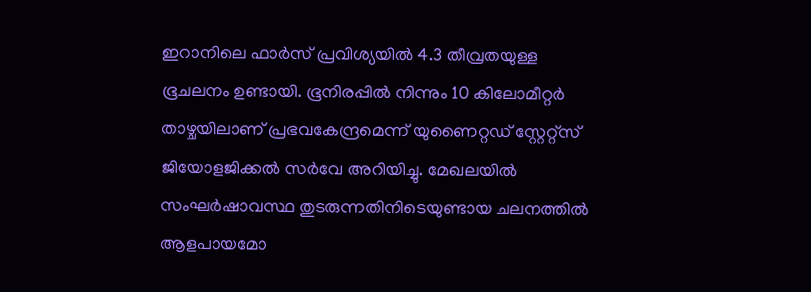ഇറാനിലെ ഫാർസ് പ്രവിശ്യയിൽ 4.3 തീവ്രതയുള്ള ഭൂചലനം ഉണ്ടായി. ഭൂനിരപ്പിൽ നിന്നും 10 കിലോമീറ്റർ താഴ്ചയിലാണ് പ്രഭവകേന്ദ്രമെന്ന് യുണൈറ്റഡ് സ്റ്റേറ്റ്സ് ജിയോളജിക്കൽ സർവേ അറിയിച്ചു. മേഖലയിൽ സംഘർഷാവസ്ഥ തുടരുന്നതിനിടെയുണ്ടായ ചലനത്തിൽ ആളപായമോ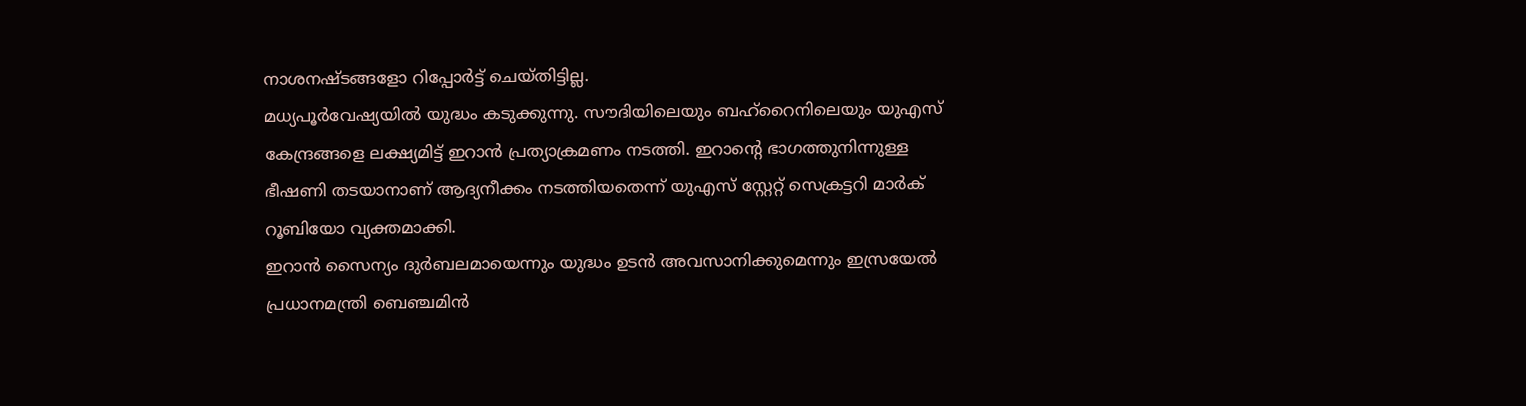നാശനഷ്ടങ്ങളോ റിപ്പോർട്ട് ചെയ്തിട്ടില്ല.
മധ്യപൂർവേഷ്യയിൽ യുദ്ധം കടുക്കുന്നു. സൗദിയിലെയും ബഹ്റൈനിലെയും യുഎസ് കേന്ദ്രങ്ങളെ ലക്ഷ്യമിട്ട് ഇറാൻ പ്രത്യാക്രമണം നടത്തി. ഇറാന്റെ ഭാഗത്തുനിന്നുള്ള ഭീഷണി തടയാനാണ് ആദ്യനീക്കം നടത്തിയതെന്ന് യുഎസ് സ്റ്റേറ്റ് സെക്രട്ടറി മാർക് റൂബിയോ വ്യക്തമാക്കി.
ഇറാൻ സൈന്യം ദുർബലമായെന്നും യുദ്ധം ഉടൻ അവസാനിക്കുമെന്നും ഇസ്രയേൽ പ്രധാനമന്ത്രി ബെഞ്ചമിൻ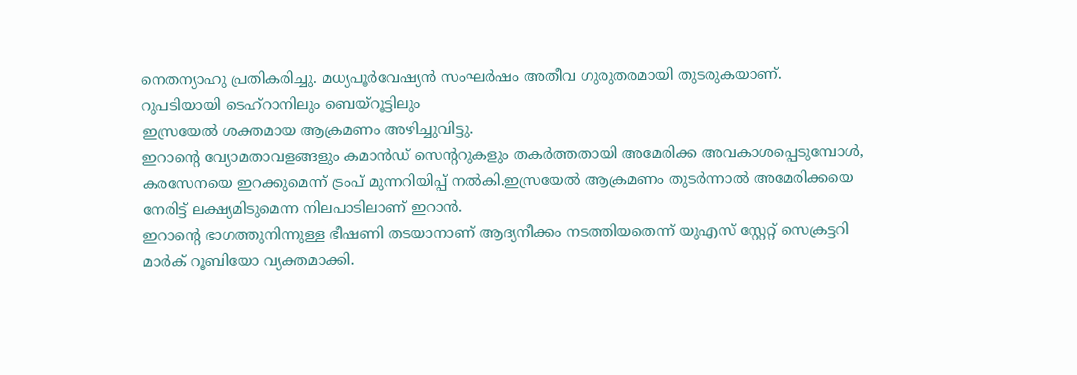നെതന്യാഹു പ്രതികരിച്ചു. മധ്യപൂർവേഷ്യൻ സംഘർഷം അതീവ ഗുരുതരമായി തുടരുകയാണ്.
റുപടിയായി ടെഹ്റാനിലും ബെയ്റൂട്ടിലും
ഇസ്രയേൽ ശക്തമായ ആക്രമണം അഴിച്ചുവിട്ടു.
ഇറാന്റെ വ്യോമതാവളങ്ങളും കമാൻഡ് സെന്ററുകളും തകർത്തതായി അമേരിക്ക അവകാശപ്പെടുമ്പോൾ, കരസേനയെ ഇറക്കുമെന്ന് ട്രംപ് മുന്നറിയിപ്പ് നൽകി.ഇസ്രയേൽ ആക്രമണം തുടർന്നാൽ അമേരിക്കയെ നേരിട്ട് ലക്ഷ്യമിടുമെന്ന നിലപാടിലാണ് ഇറാൻ.
ഇറാന്റെ ഭാഗത്തുനിന്നുള്ള ഭീഷണി തടയാനാണ് ആദ്യനീക്കം നടത്തിയതെന്ന് യുഎസ് സ്റ്റേറ്റ് സെക്രട്ടറി മാർക് റൂബിയോ വ്യക്തമാക്കി.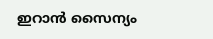ഇറാൻ സൈന്യം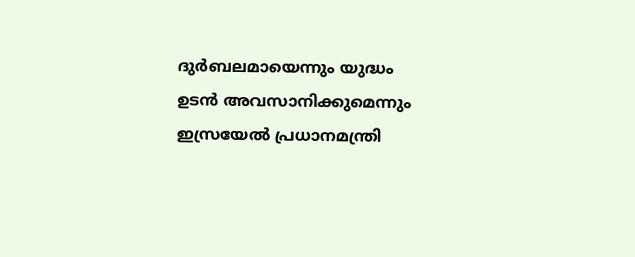ദുർബലമായെന്നും യുദ്ധം ഉടൻ അവസാനിക്കുമെന്നും ഇസ്രയേൽ പ്രധാനമന്ത്രി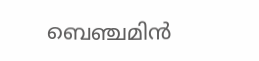ബെഞ്ചമിൻ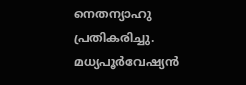നെതന്യാഹു പ്രതികരിച്ചു. മധ്യപൂർവേഷ്യൻ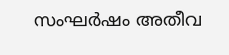സംഘർഷം അതീവ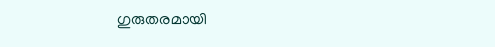ഗുരുതരമായി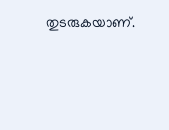തുടരുകയാണ്.